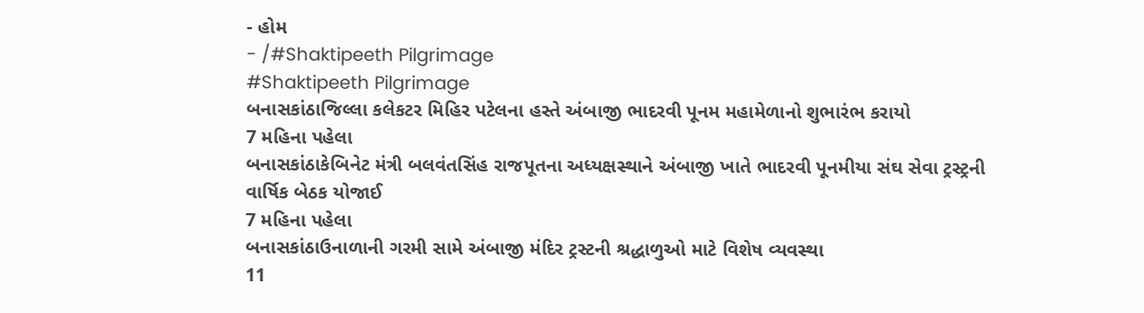- હોમ
- /#Shaktipeeth Pilgrimage
#Shaktipeeth Pilgrimage
બનાસકાંઠાજિલ્લા કલેકટર મિહિર પટેલના હસ્તે અંબાજી ભાદરવી પૂનમ મહામેળાનો શુભારંભ કરાયો
7 મહિના પહેલા
બનાસકાંઠાકેબિનેટ મંત્રી બલવંતસિંહ રાજપૂતના અધ્યક્ષસ્થાને અંબાજી ખાતે ભાદરવી પૂનમીયા સંઘ સેવા ટ્રસ્ટ્રની વાર્ષિક બેઠક યોજાઈ
7 મહિના પહેલા
બનાસકાંઠાઉનાળાની ગરમી સામે અંબાજી મંદિર ટ્રસ્ટની શ્રદ્ધાળુઓ માટે વિશેષ વ્યવસ્થા
11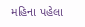મહિના પહેલા